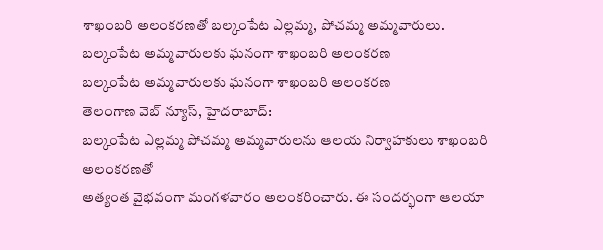శాఖంబరి అలంకరణతో బల్కంపేట ఎల్లమ్మ, పోచమ్మ అమ్మవారులు.
బల్కంపేట అమ్మవారులకు ఘనంగా శాఖంబరి అలంకరణ
బల్కంపేట అమ్మవారులకు ఘనంగా శాఖంబరి అలంకరణ
తెలంగాణ వెబ్ న్యూస్, హైదరాబాద్:
బల్కంపేట ఎల్లమ్మ పోచమ్మ అమ్మవారులను ఆలయ నిర్వాహకులు శాఖంబరి అలంకరణతో
అత్యంత వైభవంగా మంగళవారం అలంకరించారు. ఈ సందర్భంగా ఆలయా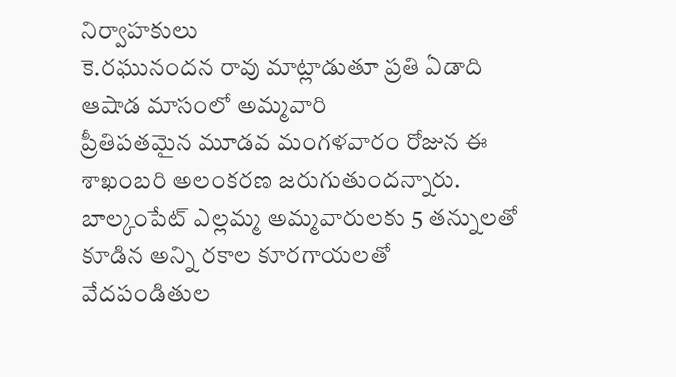నిర్వాహకులు
కె.రఘునందన రావు మాట్లాడుతూ ప్రతి ఏడాది ఆషాడ మాసంలో అమ్మవారి
ప్రీతిపతమైన మూడవ మంగళవారం రోజున ఈ శాఖంబరి అలంకరణ జరుగుతుందన్నారు.
బాల్కంపేట్ ఎల్లమ్మ అమ్మవారులకు 5 తన్నులతో కూడిన అన్ని రకాల కూరగాయలతో
వేదపండితుల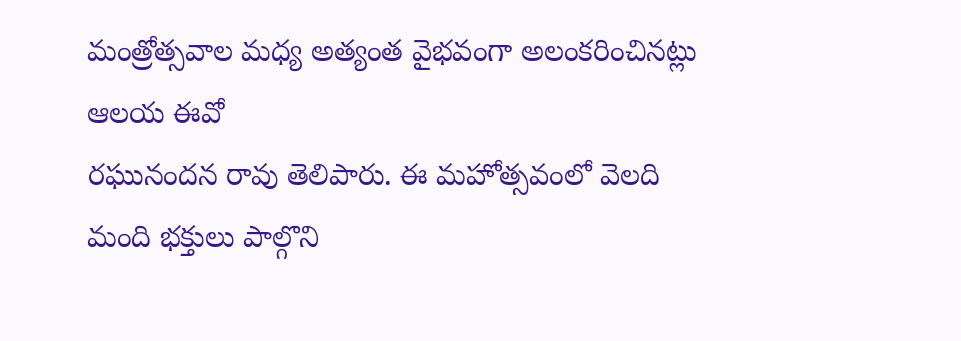మంత్రోత్సవాల మధ్య అత్యంత వైభవంగా అలంకరించినట్లు ఆలయ ఈవో
రఘునందన రావు తెలిపారు. ఈ మహోత్సవంలో వెలది మంది భక్తులు పాల్గొని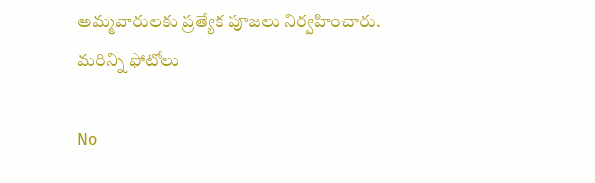అమ్మవారులకు ప్రత్యేక పూజలు నిర్వహించారు.
మరిన్ని ఫోటోలు

No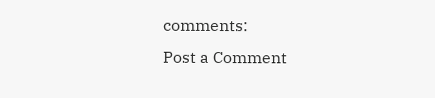comments:
Post a Comment